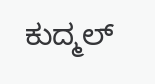ಕುದ್ಮಲ್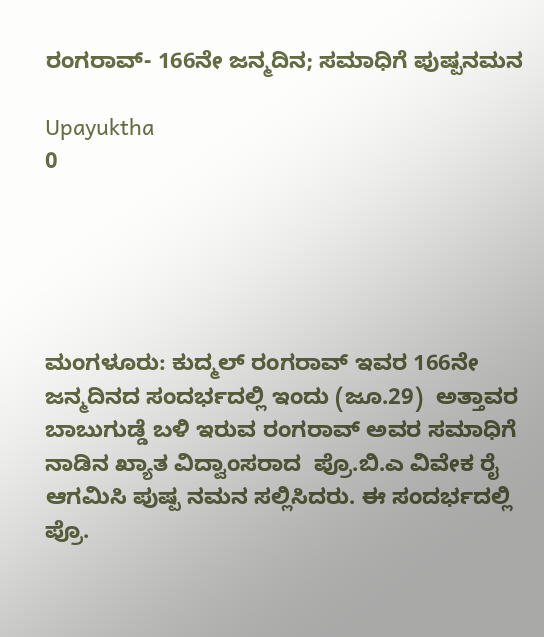ರಂಗರಾವ್- 166ನೇ ಜನ್ಮದಿನ; ಸಮಾಧಿಗೆ ಪುಷ್ಪನಮನ

Upayuktha
0





ಮಂಗಳೂರು: ಕುದ್ಮಲ್ ರಂಗರಾವ್ ಇವರ 166ನೇ ಜನ್ಮದಿನದ ಸಂದರ್ಭದಲ್ಲಿ ಇಂದು (ಜೂ.29)  ಅತ್ತಾವರ ಬಾಬುಗುಡ್ಡೆ ಬಳಿ ಇರುವ ರಂಗರಾವ್ ಅವರ ಸಮಾಧಿಗೆ ನಾಡಿನ ಖ್ಯಾತ ವಿದ್ವಾಂಸರಾದ  ಪ್ರೊ.ಬಿ.ಎ ವಿವೇಕ ರೈ ಆಗಮಿಸಿ ಪುಷ್ಪ ನಮನ ಸಲ್ಲಿಸಿದರು. ಈ ಸಂದರ್ಭದಲ್ಲಿ ಪ್ರೊ.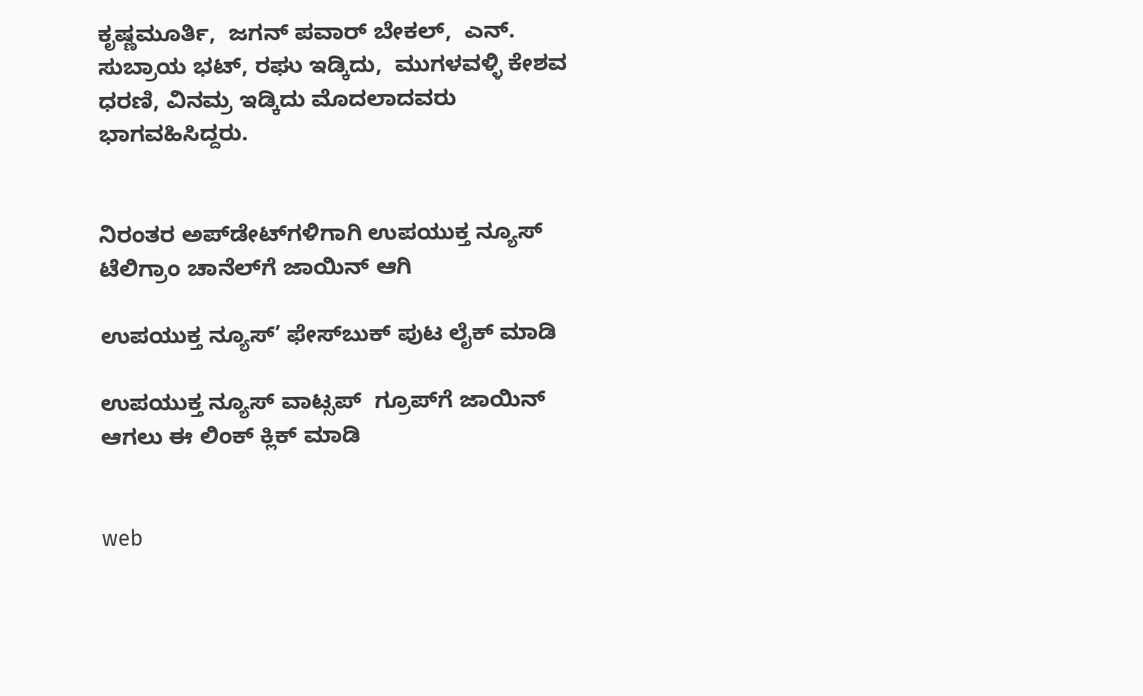ಕೃಷ್ಣಮೂರ್ತಿ,  ಜಗನ್ ಪವಾರ್ ಬೇಕಲ್,  ಎನ್. ಸುಬ್ರಾಯ ಭಟ್, ರಘು ಇಡ್ಕಿದು,  ಮುಗಳವಳ್ಳಿ ಕೇಶವ ಧರಣಿ, ವಿನಮ್ರ ಇಡ್ಕಿದು ಮೊದಲಾದವರು ಭಾಗವಹಿಸಿದ್ದರು.


ನಿರಂತರ ಅಪ್‌ಡೇಟ್‌ಗಳಿಗಾಗಿ ಉಪಯುಕ್ತ ನ್ಯೂಸ್‌ ಟೆಲಿಗ್ರಾಂ ಚಾನೆಲ್‌ಗೆ ಜಾಯಿನ್‌ ಆಗಿ

ಉಪಯುಕ್ತ ನ್ಯೂಸ್‌’ ಫೇಸ್‌ಬುಕ್ ಪುಟ ಲೈಕ್ ಮಾಡಿ

ಉಪಯುಕ್ತ ನ್ಯೂಸ್‌ ವಾಟ್ಸಪ್‌  ಗ್ರೂಪ್‌ಗೆ ಜಾಯಿನ್ ಆಗಲು ಈ ಲಿಂಕ್ ಕ್ಲಿಕ್ ಮಾಡಿ


web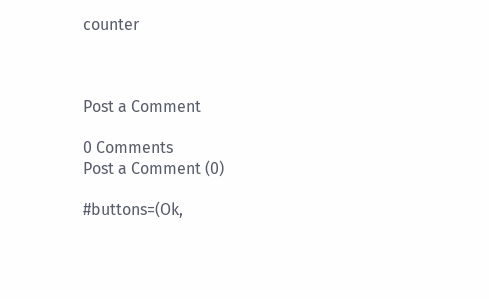counter



Post a Comment

0 Comments
Post a Comment (0)

#buttons=(Ok,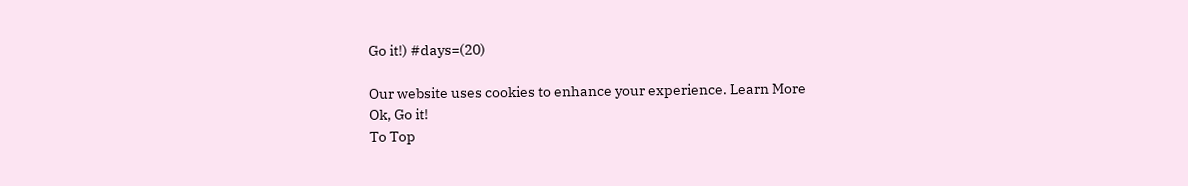Go it!) #days=(20)

Our website uses cookies to enhance your experience. Learn More
Ok, Go it!
To Top